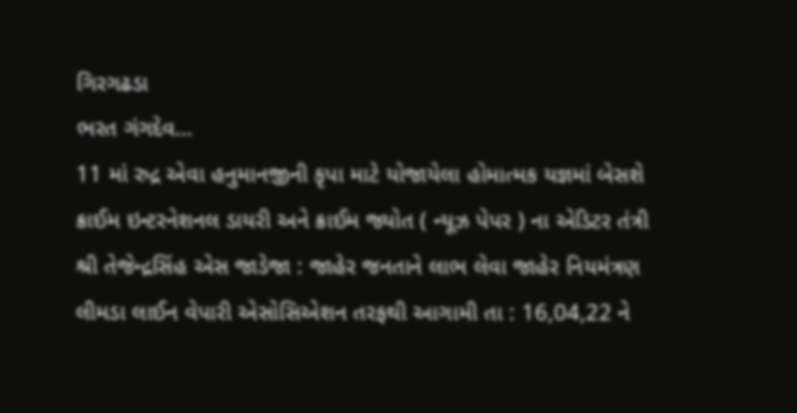ગિરગઢડા
ભરત ગંગદેવ…
11 માં રુદ્ર એવા હનુમાનજીની કૃપા માટે યોજાયેલા હોમાત્મક યજ્ઞમાં બેસશે ક્રાઈમ ઇન્ટરનેશનલ ડાયરી અને ક્રાઈમ જ્યોત ( ન્યૂઝ પેપર ) ના એડિટર તંત્રી શ્રી તેજેન્દ્રસિંહ એસ જાડેજા : જાહેર જનતાને લાભ લેવા જાહેર નિયમંત્રણ
લીમડા લાઈન વેપારી એસોસિએશન તરફથી આગામી તા : 16,04,22 ને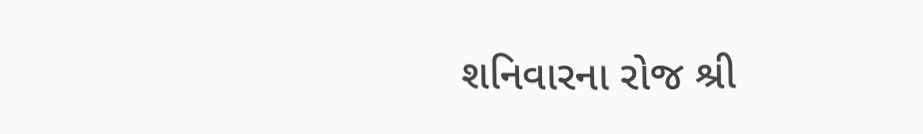શનિવારના રોજ શ્રી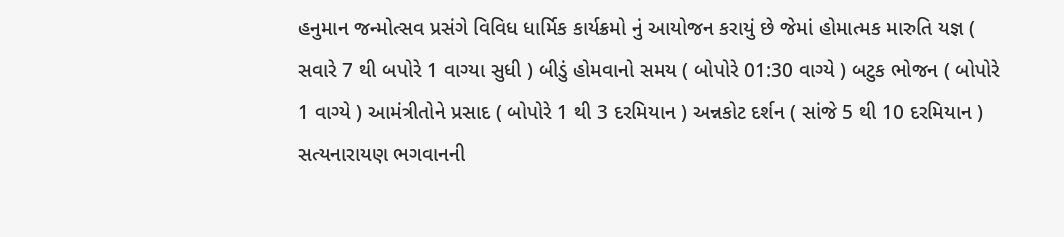હનુમાન જન્મોત્સવ પ્રસંગે વિવિધ ધાર્મિક કાર્યક્રમો નું આયોજન કરાયું છે જેમાં હોમાત્મક મારુતિ યજ્ઞ ( સવારે 7 થી બપોરે 1 વાગ્યા સુધી ) બીડું હોમવાનો સમય ( બોપોરે 01:30 વાગ્યે ) બટુક ભોજન ( બોપોરે 1 વાગ્યે ) આમંત્રીતોને પ્રસાદ ( બોપોરે 1 થી 3 દરમિયાન ) અન્નકોટ દર્શન ( સાંજે 5 થી 10 દરમિયાન ) સત્યનારાયણ ભગવાનની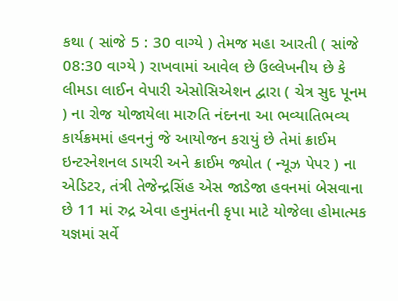કથા ( સાંજે 5 : 30 વાગ્યે ) તેમજ મહા આરતી ( સાંજે 08:30 વાગ્યે ) રાખવામાં આવેલ છે ઉલ્લેખનીય છે કે લીમડા લાઈન વેપારી એસોસિએશન દ્વારા ( ચેત્ર સુદ પૂનમ ) ના રોજ યોજાયેલા મારુતિ નંદનના આ ભવ્યાતિભવ્ય કાર્યક્રમમાં હવનનું જે આયોજન કરાયું છે તેમાં ક્રાઈમ ઇન્ટરનેશનલ ડાયરી અને ક્રાઈમ જ્યોત ( ન્યૂઝ પેપર ) ના એડિટર, તંત્રી તેજેન્દ્રસિંહ એસ જાડેજા હવનમાં બેસવાના છે 11 માં રુદ્ર એવા હનુમંતની કૃપા માટે યોજેલા હોમાત્મક યજ્ઞમાં સર્વે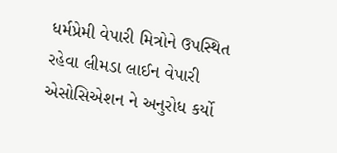ધર્મપ્રેમી વેપારી મિત્રોને ઉપસ્થિત રહેવા લીમડા લાઈન વેપારી એસોસિએશન ને અનુરોધ કર્યો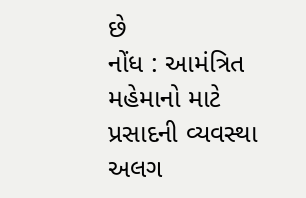છે
નોંધ : આમંત્રિત મહેમાનો માટે પ્રસાદની વ્યવસ્થા અલગ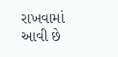રાખવામાં આવી છે